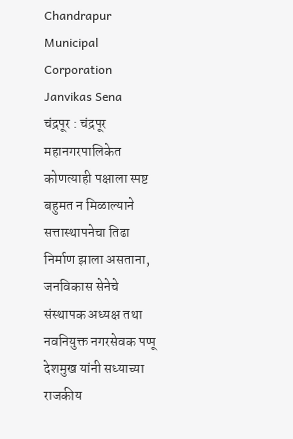Chandrapur Municipal Corporation Janvikas Sena
चंद्रपूर : चंद्रपूर महानगरपालिकेत कोणत्याही पक्षाला स्पष्ट बहुमत न मिळाल्याने सत्तास्थापनेचा तिढा निर्माण झाला असताना, जनविकास सेनेचे संस्थापक अध्यक्ष तथा नवनियुक्त नगरसेवक पप्पू देशमुख यांनी सध्याच्या राजकीय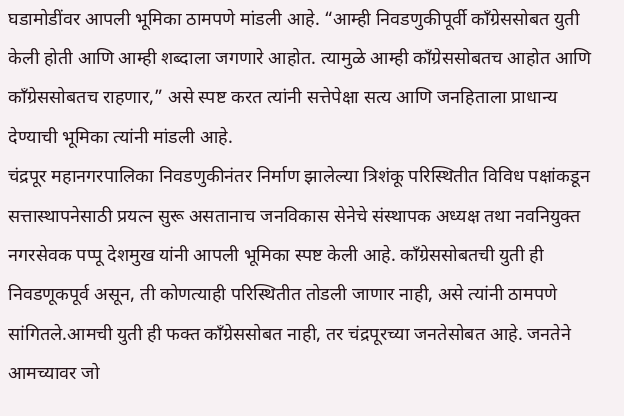घडामोडींवर आपली भूमिका ठामपणे मांडली आहे. “आम्ही निवडणुकीपूर्वी काँग्रेससोबत युती केली होती आणि आम्ही शब्दाला जगणारे आहोत. त्यामुळे आम्ही काँग्रेससोबतच आहोत आणि काँग्रेससोबतच राहणार,” असे स्पष्ट करत त्यांनी सत्तेपेक्षा सत्य आणि जनहिताला प्राधान्य देण्याची भूमिका त्यांनी मांडली आहे.
चंद्रपूर महानगरपालिका निवडणुकीनंतर निर्माण झालेल्या त्रिशंकू परिस्थितीत विविध पक्षांकडून सत्तास्थापनेसाठी प्रयत्न सुरू असतानाच जनविकास सेनेचे संस्थापक अध्यक्ष तथा नवनियुक्त नगरसेवक पप्पू देशमुख यांनी आपली भूमिका स्पष्ट केली आहे. काँग्रेससोबतची युती ही निवडणूकपूर्व असून, ती कोणत्याही परिस्थितीत तोडली जाणार नाही, असे त्यांनी ठामपणे सांगितले.आमची युती ही फक्त काँग्रेससोबत नाही, तर चंद्रपूरच्या जनतेसोबत आहे. जनतेने आमच्यावर जो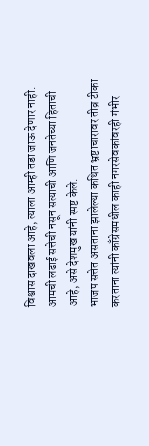विश्वास दाखवला आहे, त्याला आम्ही तडा जाऊ देणार नाही. आमची लढाई सत्तेची नसून सत्याची आणि जनतेच्या हिताची आहे, असे देशमुख यांनी स्पष्ट केले.
भाजप सत्तेत असताना झालेल्या कथित भ्रष्टाचारावर तीव्र टीका करताना त्यांनी काँग्रेसमधील काही नगरसेवकांवरही गंभीर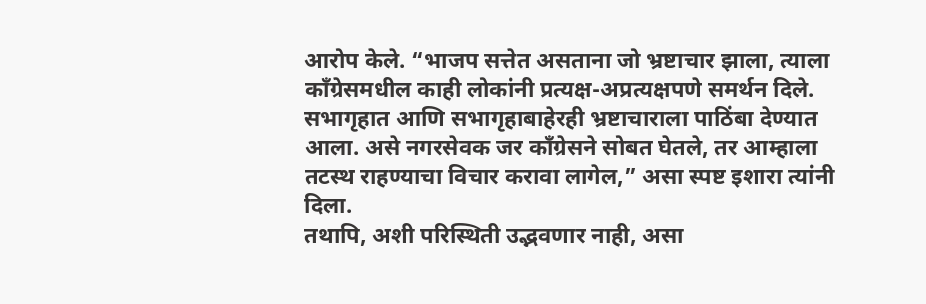आरोप केले. “भाजप सत्तेत असताना जो भ्रष्टाचार झाला, त्याला काँग्रेसमधील काही लोकांनी प्रत्यक्ष-अप्रत्यक्षपणे समर्थन दिले. सभागृहात आणि सभागृहाबाहेरही भ्रष्टाचाराला पाठिंबा देण्यात आला. असे नगरसेवक जर काँग्रेसने सोबत घेतले, तर आम्हाला तटस्थ राहण्याचा विचार करावा लागेल,” असा स्पष्ट इशारा त्यांनी दिला.
तथापि, अशी परिस्थिती उद्भवणार नाही, असा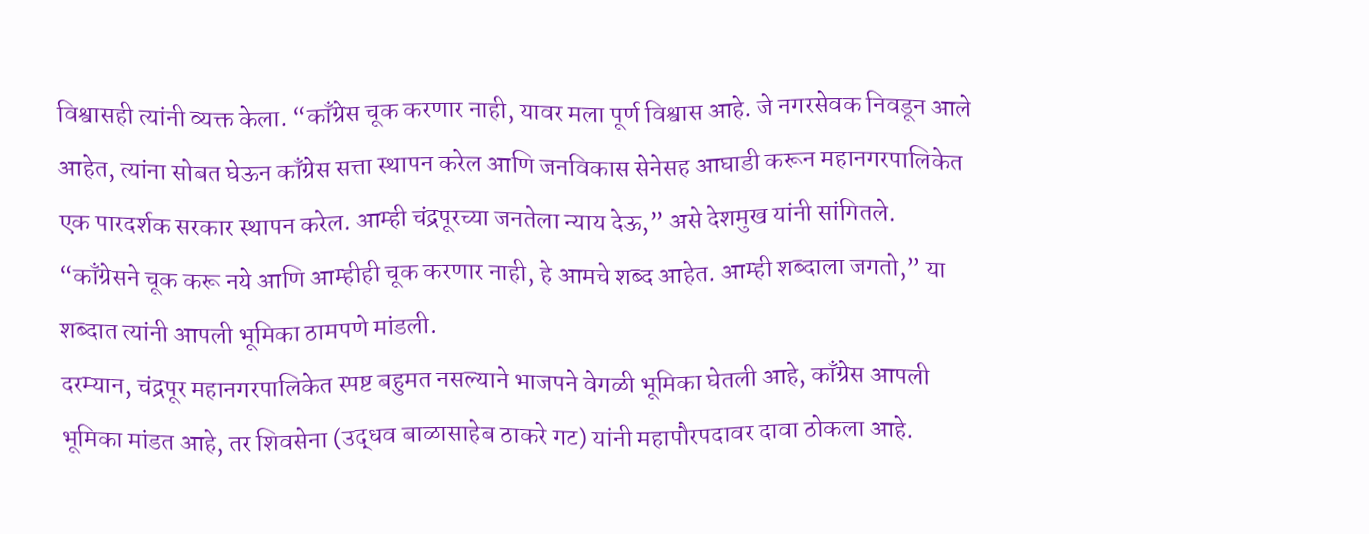विश्वासही त्यांनी व्यक्त केला. “काँग्रेस चूक करणार नाही, यावर मला पूर्ण विश्वास आहे. जे नगरसेवक निवडून आले आहेत, त्यांना सोबत घेऊन काँग्रेस सत्ता स्थापन करेल आणि जनविकास सेनेसह आघाडी करून महानगरपालिकेत एक पारदर्शक सरकार स्थापन करेल. आम्ही चंद्रपूरच्या जनतेला न्याय देऊ,” असे देशमुख यांनी सांगितले.
“काँग्रेसने चूक करू नये आणि आम्हीही चूक करणार नाही, हे आमचे शब्द आहेत. आम्ही शब्दाला जगतो,” या शब्दात त्यांनी आपली भूमिका ठामपणे मांडली.
दरम्यान, चंद्रपूर महानगरपालिकेत स्पष्ट बहुमत नसल्याने भाजपने वेगळी भूमिका घेतली आहे, काँग्रेस आपली भूमिका मांडत आहे, तर शिवसेना (उद्धव बाळासाहेब ठाकरे गट) यांनी महापौरपदावर दावा ठोकला आहे.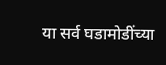या सर्व घडामोडींच्या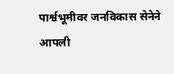पार्श्वभूमीवर जनविकास सेनेने आपली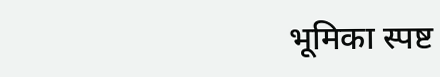भूमिका स्पष्ट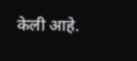केली आहे.